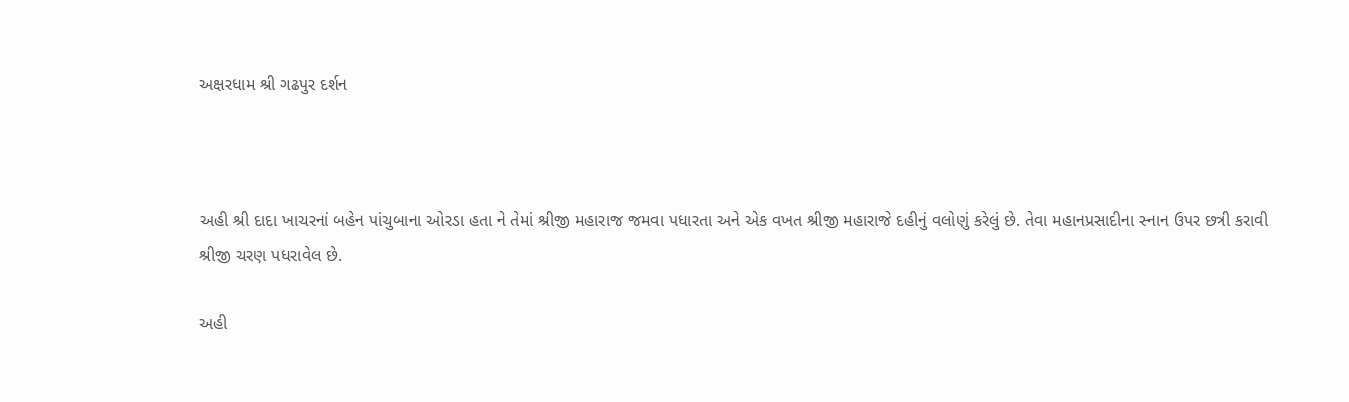અક્ષરધામ શ્રી ગઢપુર દર્શન



અહી શ્રી દાદા ખાચરનાં બહેન પાંચુબાના ઓરડા હતા ને તેમાં શ્રીજી મહારાજ જમવા પધારતા અને એક વખત શ્રીજી મહારાજે દહીનું વલોણું કરેલું છે. તેવા મહાનપ્રસાદીના સ્‍નાન ઉપર છત્રી કરાવી શ્રીજી ચરણ પધરાવેલ છે.

અહી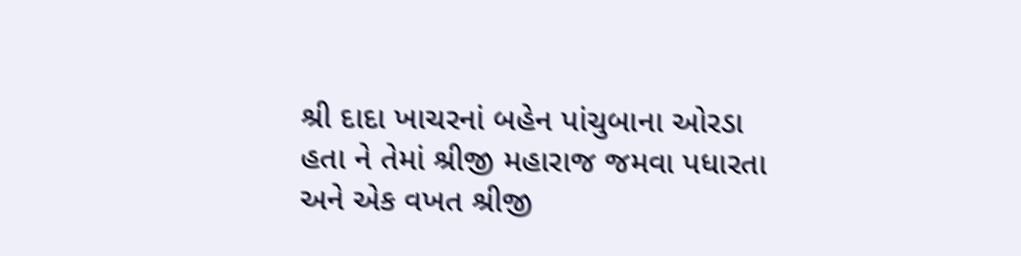શ્રી દાદા ખાચરનાં બહેન પાંચુબાના ઓરડા હતા ને તેમાં શ્રીજી મહારાજ જમવા પધારતા અને એક વખત શ્રીજી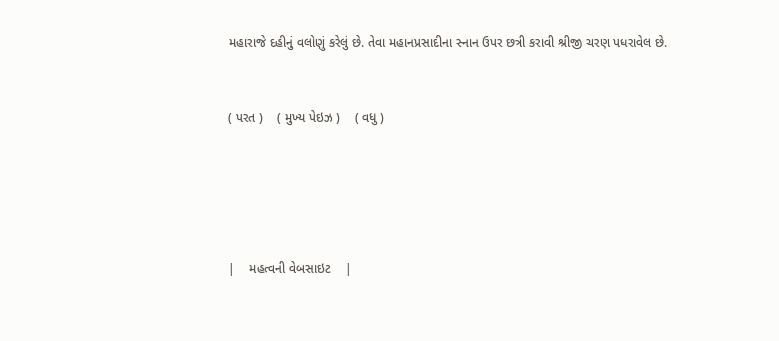મહારાજે દહીનું વલોણું કરેલું છે. તેવા મહાનપ્રસાદીના સ્‍નાન ઉપર છત્રી કરાવી શ્રીજી ચરણ પધરાવેલ છે.


( પરત )    ( મુખ્‍ય પેઇઝ )    ( વધુ )





|    મહત્‍વની વેબસાઇટ    |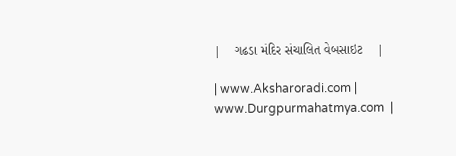|    ગઢડા મંદિર સંચાલિત વેબસાઇટ    |

| www.Aksharoradi.com | www.Durgpurmahatmya.com  |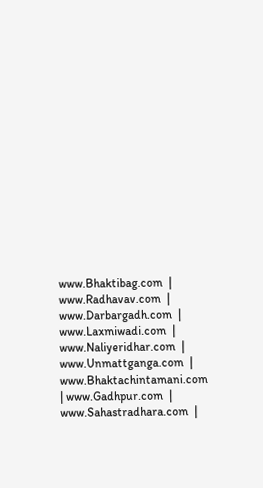www.Bhaktibag.com  | www.Radhavav.com  |
www.Darbargadh.com  | www.Laxmiwadi.com  | www.Naliyeridhar.com  | www.Unmattganga.com  |
www.Bhaktachintamani.com  | www.Gadhpur.com  | www.Sahastradhara.com  |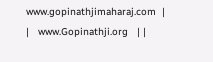www.gopinathjimaharaj.com  |
|   www.Gopinathji.org   | |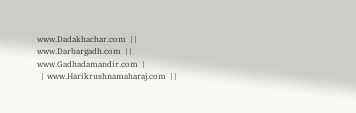www.Dadakhachar.com  | |  www.Darbargadh.com  | |  www.Gadhadamandir.com  |
  |  www.Harikrushnamaharaj.com  | |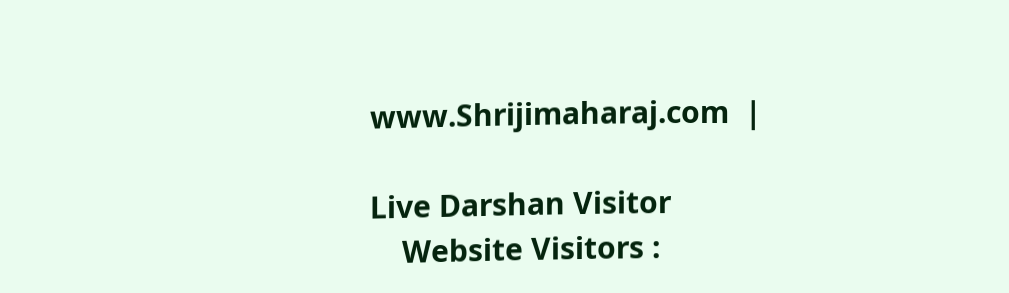www.Shrijimaharaj.com  |

Live Darshan Visitor
    Website Visitors :